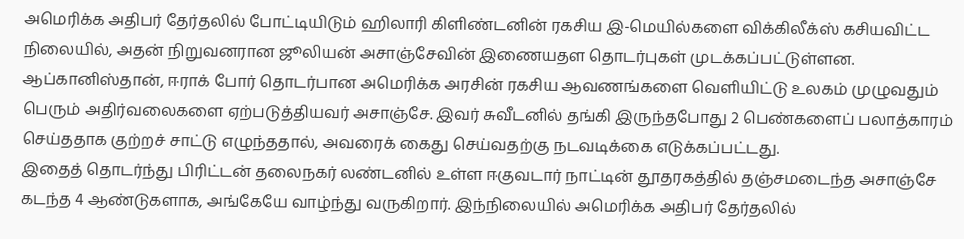அமெரிக்க அதிபர் தேர்தலில் போட்டியிடும் ஹிலாரி கிளிண்டனின் ரகசிய இ-மெயில்களை விக்கிலீக்ஸ் கசியவிட்ட நிலையில், அதன் நிறுவனரான ஜூலியன் அசாஞ்சேவின் இணையதள தொடர்புகள் முடக்கப்பட்டுள்ளன.
ஆப்கானிஸ்தான், ஈராக் போர் தொடர்பான அமெரிக்க அரசின் ரகசிய ஆவணங்களை வெளியிட்டு உலகம் முழுவதும் பெரும் அதிர்வலைகளை ஏற்படுத்தியவர் அசாஞ்சே. இவர் சுவீடனில் தங்கி இருந்தபோது 2 பெண்களைப் பலாத்காரம் செய்ததாக குற்றச் சாட்டு எழுந்ததால், அவரைக் கைது செய்வதற்கு நடவடிக்கை எடுக்கப்பட்டது.
இதைத் தொடர்ந்து பிரிட்டன் தலைநகர் லண்டனில் உள்ள ஈகுவடார் நாட்டின் தூதரகத்தில் தஞ்சமடைந்த அசாஞ்சே கடந்த 4 ஆண்டுகளாக, அங்கேயே வாழ்ந்து வருகிறார். இந்நிலையில் அமெரிக்க அதிபர் தேர்தலில்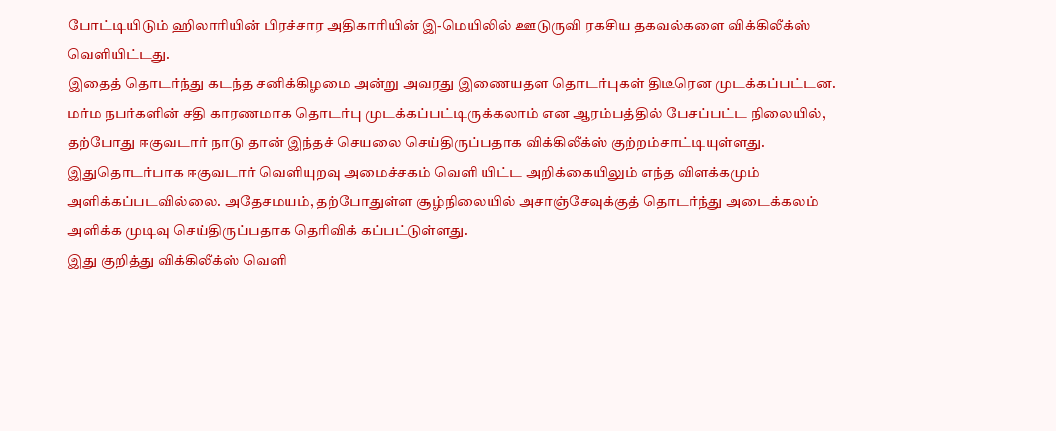போட்டியிடும் ஹிலாரியின் பிரச்சார அதிகாரியின் இ-மெயிலில் ஊடுருவி ரகசிய தகவல்களை விக்கிலீக்ஸ் வெளியிட்டது.
இதைத் தொடர்ந்து கடந்த சனிக்கிழமை அன்று அவரது இணையதள தொடர்புகள் திடீரென முடக்கப்பட்டன. மர்ம நபர்களின் சதி காரணமாக தொடர்பு முடக்கப்பட்டிருக்கலாம் என ஆரம்பத்தில் பேசப்பட்ட நிலையில், தற்போது ஈகுவடார் நாடு தான் இந்தச் செயலை செய்திருப்பதாக விக்கிலீக்ஸ் குற்றம்சாட்டியுள்ளது.
இதுதொடர்பாக ஈகுவடார் வெளியுறவு அமைச்சகம் வெளி யிட்ட அறிக்கையிலும் எந்த விளக்கமும் அளிக்கப்படவில்லை. அதேசமயம், தற்போதுள்ள சூழ்நிலையில் அசாஞ்சேவுக்குத் தொடர்ந்து அடைக்கலம் அளிக்க முடிவு செய்திருப்பதாக தெரிவிக் கப்பட்டுள்ளது.
இது குறித்து விக்கிலீக்ஸ் வெளி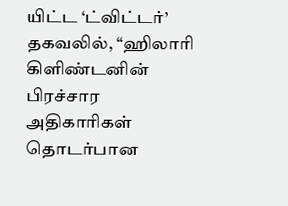யிட்ட ‘ட்விட்டர்’ தகவலில், ‘‘ஹிலாரி கிளிண்டனின் பிரச்சார அதிகாரிகள் தொடர்பான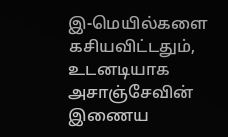இ-மெயில்களை கசியவிட்டதும், உடனடியாக அசாஞ்சேவின் இணைய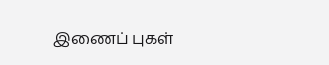இணைப் புகள்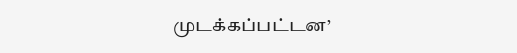முடக்கப்பட்டன’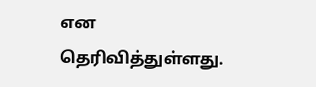என தெரிவித்துள்ளது.